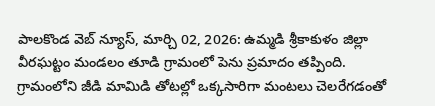పాలకొండ వెబ్ న్యూస్, మార్చి 02, 2026: ఉమ్మడి శ్రీకాకుళం జిల్లా వీరఘట్టం మండలం తూడి గ్రామంలో పెను ప్రమాదం తప్పింది. గ్రామంలోని జీడి మామిడి తోటల్లో ఒక్కసారిగా మంటలు చెలరేగడంతో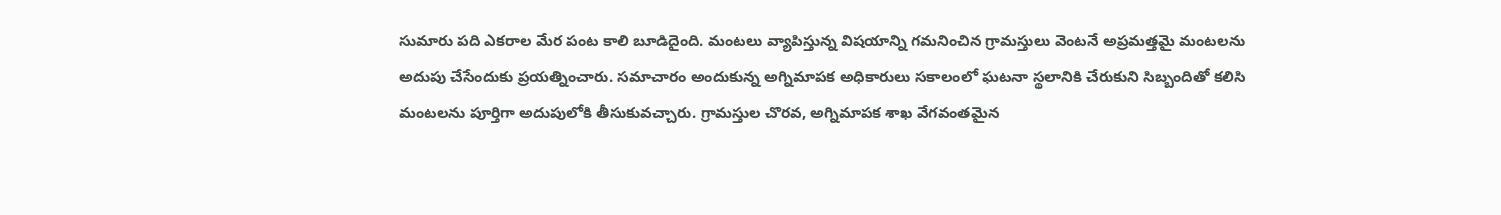సుమారు పది ఎకరాల మేర పంట కాలి బూడిదైంది. మంటలు వ్యాపిస్తున్న విషయాన్ని గమనించిన గ్రామస్తులు వెంటనే అప్రమత్తమై మంటలను అదుపు చేసేందుకు ప్రయత్నించారు. సమాచారం అందుకున్న అగ్నిమాపక అధికారులు సకాలంలో ఘటనా స్థలానికి చేరుకుని సిబ్బందితో కలిసి మంటలను పూర్తిగా అదుపులోకి తీసుకువచ్చారు. గ్రామస్తుల చొరవ, అగ్నిమాపక శాఖ వేగవంతమైన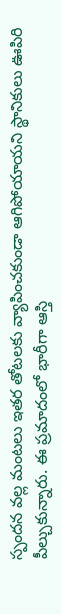స్పందన వల్ల మంటలు ఇతర తోటలకు వ్యాపించకుండా ఆగిపోయాయని స్థానికులు ఊపిరి పీల్చుకున్నారు. ఈ ప్రమాదంలో భారీగా ఆస్తి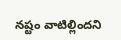నష్టం వాటిల్లిందని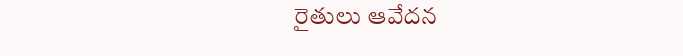రైతులు ఆవేదన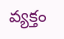వ్యక్తం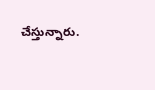చేస్తున్నారు.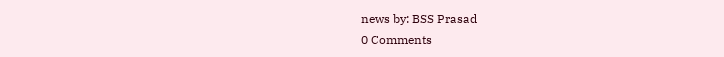news by: BSS Prasad
0 Comments